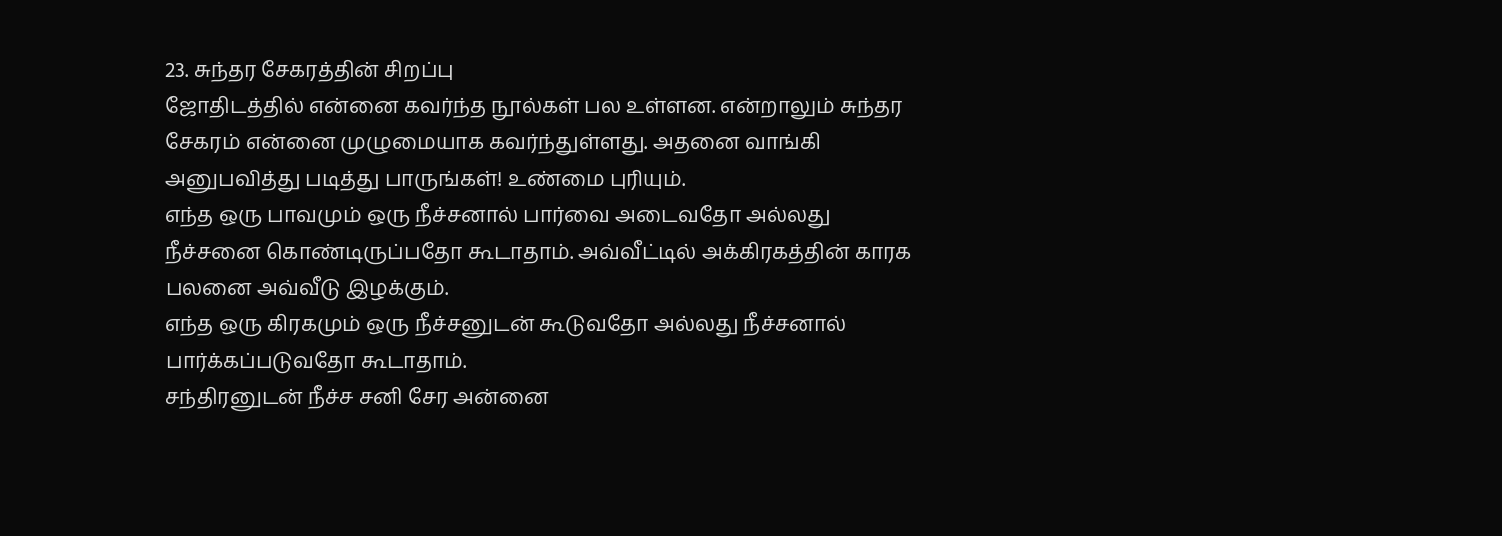23. சுந்தர சேகரத்தின் சிறப்பு
ஜோதிடத்தில் என்னை கவர்ந்த நூல்கள் பல உள்ளன. என்றாலும் சுந்தர சேகரம் என்னை முழுமையாக கவர்ந்துள்ளது. அதனை வாங்கி அனுபவித்து படித்து பாருங்கள்! உண்மை புரியும்.
எந்த ஒரு பாவமும் ஒரு நீச்சனால் பார்வை அடைவதோ அல்லது நீச்சனை கொண்டிருப்பதோ கூடாதாம். அவ்வீட்டில் அக்கிரகத்தின் காரக பலனை அவ்வீடு இழக்கும்.
எந்த ஒரு கிரகமும் ஒரு நீச்சனுடன் கூடுவதோ அல்லது நீச்சனால் பார்க்கப்படுவதோ கூடாதாம்.
சந்திரனுடன் நீச்ச சனி சேர அன்னை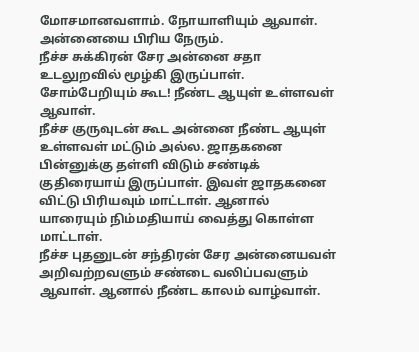மோசமானவளாம். நோயாளியும் ஆவாள். அன்னையை பிரிய நேரும்.
நீச்ச சுக்கிரன் சேர அன்னை சதா உடலுறவில் மூழ்கி இருப்பாள். சோம்பேறியும் கூட! நீண்ட ஆயுள் உள்ளவள் ஆவாள்.
நீச்ச குருவுடன் கூட அன்னை நீண்ட ஆயுள் உள்ளவள் மட்டும் அல்ல. ஜாதகனை பின்னுக்கு தள்ளி விடும் சண்டிக் குதிரையாய் இருப்பாள். இவள் ஜாதகனை விட்டு பிரியவும் மாட்டாள். ஆனால் யாரையும் நிம்மதியாய் வைத்து கொள்ள மாட்டாள்.
நீச்ச புதனுடன் சந்திரன் சேர அன்னையவள் அறிவற்றவளும் சண்டை வலிப்பவளும் ஆவாள். ஆனால் நீண்ட காலம் வாழ்வாள்.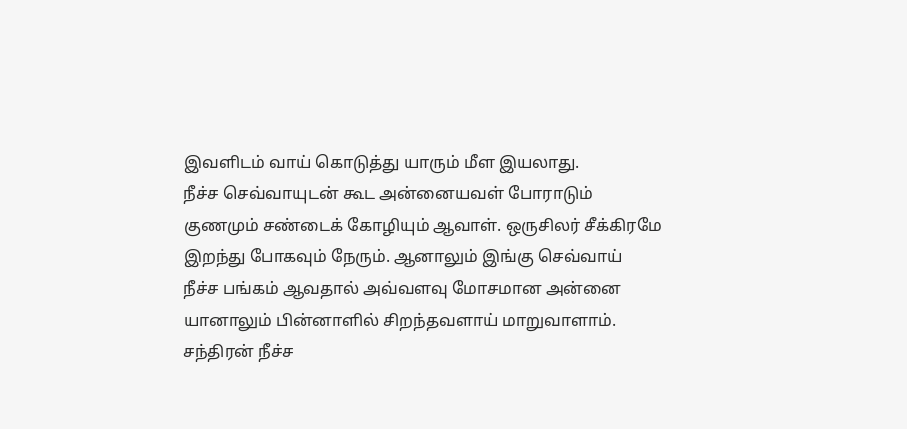இவளிடம் வாய் கொடுத்து யாரும் மீள இயலாது.
நீச்ச செவ்வாயுடன் கூட அன்னையவள் போராடும் குணமும் சண்டைக் கோழியும் ஆவாள். ஒருசிலர் சீக்கிரமே இறந்து போகவும் நேரும். ஆனாலும் இங்கு செவ்வாய் நீச்ச பங்கம் ஆவதால் அவ்வளவு மோசமான அன்னை யானாலும் பின்னாளில் சிறந்தவளாய் மாறுவாளாம்.
சந்திரன் நீச்ச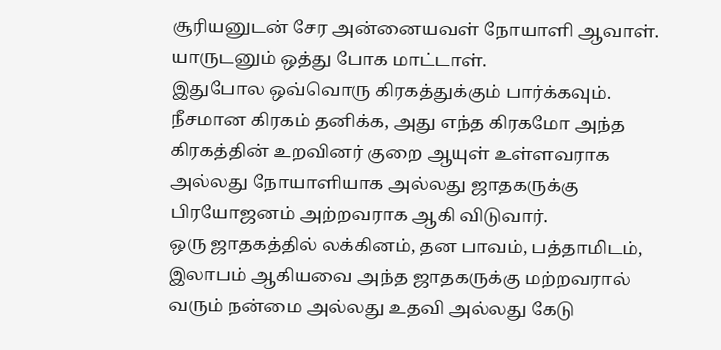சூரியனுடன் சேர அன்னையவள் நோயாளி ஆவாள். யாருடனும் ஒத்து போக மாட்டாள்.
இதுபோல ஒவ்வொரு கிரகத்துக்கும் பார்க்கவும்.
நீசமான கிரகம் தனிக்க, அது எந்த கிரகமோ அந்த கிரகத்தின் உறவினர் குறை ஆயுள் உள்ளவராக அல்லது நோயாளியாக அல்லது ஜாதகருக்கு பிரயோஜனம் அற்றவராக ஆகி விடுவார்.
ஒரு ஜாதகத்தில் லக்கினம், தன பாவம், பத்தாமிடம், இலாபம் ஆகியவை அந்த ஜாதகருக்கு மற்றவரால் வரும் நன்மை அல்லது உதவி அல்லது கேடு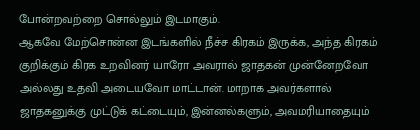போன்றவற்றை சொல்லும் இடமாகும்.
ஆகவே மேற்சொன்ன இடங்களில் நீச்ச கிரகம் இருக்க, அந்த கிரகம் குறிக்கும் கிரக உறவினர் யாரோ அவரால் ஜாதகன் முன்னேறவோ அல்லது உதவி அடையவோ மாட்டான். மாறாக அவர்களால் ஜாதகனுக்கு முட்டுக் கட்டையும், இன்னல்களும், அவமரியாதையும்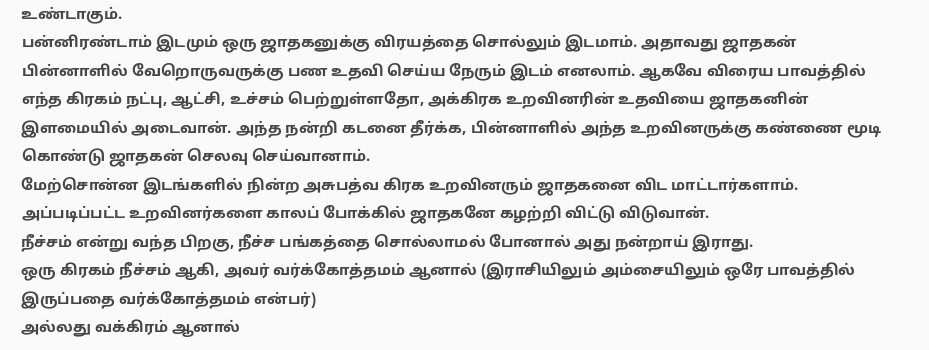உண்டாகும்.
பன்னிரண்டாம் இடமும் ஒரு ஜாதகனுக்கு விரயத்தை சொல்லும் இடமாம். அதாவது ஜாதகன் பின்னாளில் வேறொருவருக்கு பண உதவி செய்ய நேரும் இடம் எனலாம். ஆகவே விரைய பாவத்தில் எந்த கிரகம் நட்பு, ஆட்சி, உச்சம் பெற்றுள்ளதோ, அக்கிரக உறவினரின் உதவியை ஜாதகனின் இளமையில் அடைவான். அந்த நன்றி கடனை தீர்க்க, பின்னாளில் அந்த உறவினருக்கு கண்ணை மூடி கொண்டு ஜாதகன் செலவு செய்வானாம்.
மேற்சொன்ன இடங்களில் நின்ற அசுபத்வ கிரக உறவினரும் ஜாதகனை விட மாட்டார்களாம். அப்படிப்பட்ட உறவினர்களை காலப் போக்கில் ஜாதகனே கழற்றி விட்டு விடுவான்.
நீச்சம் என்று வந்த பிறகு, நீச்ச பங்கத்தை சொல்லாமல் போனால் அது நன்றாய் இராது.
ஒரு கிரகம் நீச்சம் ஆகி, அவர் வர்க்கோத்தமம் ஆனால் (இராசியிலும் அம்சையிலும் ஒரே பாவத்தில் இருப்பதை வர்க்கோத்தமம் என்பர்)
அல்லது வக்கிரம் ஆனால்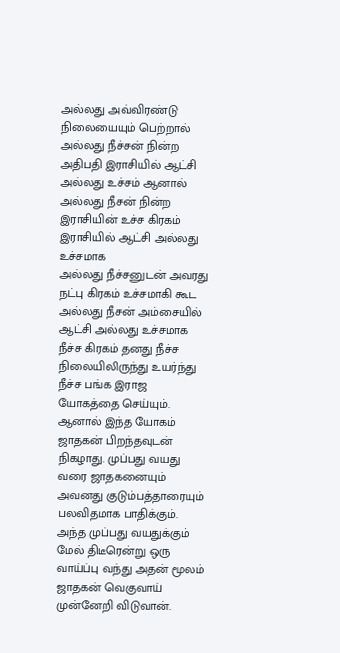அல்லது அவ்விரண்டு நிலையையும் பெற்றால்
அல்லது நீச்சன் நின்ற அதிபதி இராசியில் ஆட்சி அல்லது உச்சம் ஆனால் அல்லது நீசன் நின்ற இராசியின் உச்ச கிரகம் இராசியில் ஆட்சி அல்லது உச்சமாக
அல்லது நீச்சனுடன் அவரது நட்பு கிரகம் உச்சமாகி கூட
அல்லது நீசன் அம்சையில் ஆட்சி அல்லது உச்சமாக
நீச்ச கிரகம் தனது நீச்ச நிலையிலிருந்து உயர்ந்து நீச்ச பங்க இராஜ யோகத்தை செய்யும்.
ஆனால் இந்த யோகம் ஜாதகன் பிறந்தவுடன் நிகழாது. முப்பது வயது வரை ஜாதகனையும் அவனது குடும்பத்தாரையும் பலவிதமாக பாதிக்கும். அந்த முப்பது வயதுக்கும் மேல் திடீரென்று ஒரு வாய்ப்பு வந்து அதன் மூலம் ஜாதகன் வெகுவாய் முன்னேறி விடுவான்.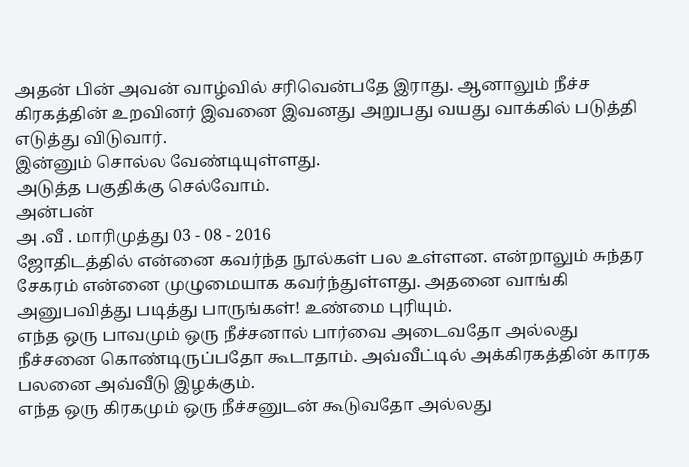அதன் பின் அவன் வாழ்வில் சரிவென்பதே இராது. ஆனாலும் நீச்ச கிரகத்தின் உறவினர் இவனை இவனது அறுபது வயது வாக்கில் படுத்தி எடுத்து விடுவார்.
இன்னும் சொல்ல வேண்டியுள்ளது.
அடுத்த பகுதிக்கு செல்வோம்.
அன்பன்
அ .வீ . மாரிமுத்து 03 - 08 - 2016
ஜோதிடத்தில் என்னை கவர்ந்த நூல்கள் பல உள்ளன. என்றாலும் சுந்தர சேகரம் என்னை முழுமையாக கவர்ந்துள்ளது. அதனை வாங்கி அனுபவித்து படித்து பாருங்கள்! உண்மை புரியும்.
எந்த ஒரு பாவமும் ஒரு நீச்சனால் பார்வை அடைவதோ அல்லது நீச்சனை கொண்டிருப்பதோ கூடாதாம். அவ்வீட்டில் அக்கிரகத்தின் காரக பலனை அவ்வீடு இழக்கும்.
எந்த ஒரு கிரகமும் ஒரு நீச்சனுடன் கூடுவதோ அல்லது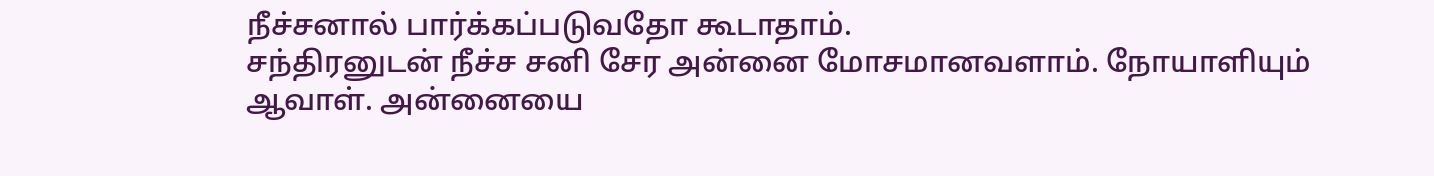நீச்சனால் பார்க்கப்படுவதோ கூடாதாம்.
சந்திரனுடன் நீச்ச சனி சேர அன்னை மோசமானவளாம். நோயாளியும் ஆவாள். அன்னையை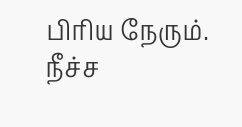பிரிய நேரும்.
நீச்ச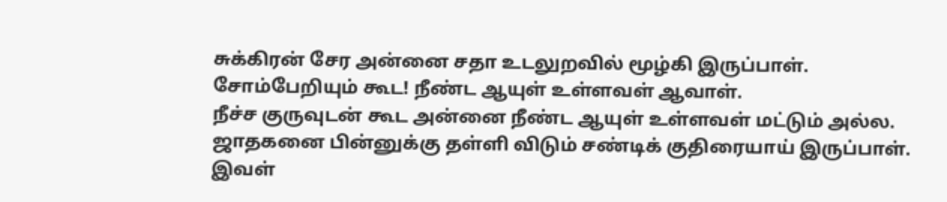சுக்கிரன் சேர அன்னை சதா உடலுறவில் மூழ்கி இருப்பாள். சோம்பேறியும் கூட! நீண்ட ஆயுள் உள்ளவள் ஆவாள்.
நீச்ச குருவுடன் கூட அன்னை நீண்ட ஆயுள் உள்ளவள் மட்டும் அல்ல. ஜாதகனை பின்னுக்கு தள்ளி விடும் சண்டிக் குதிரையாய் இருப்பாள். இவள்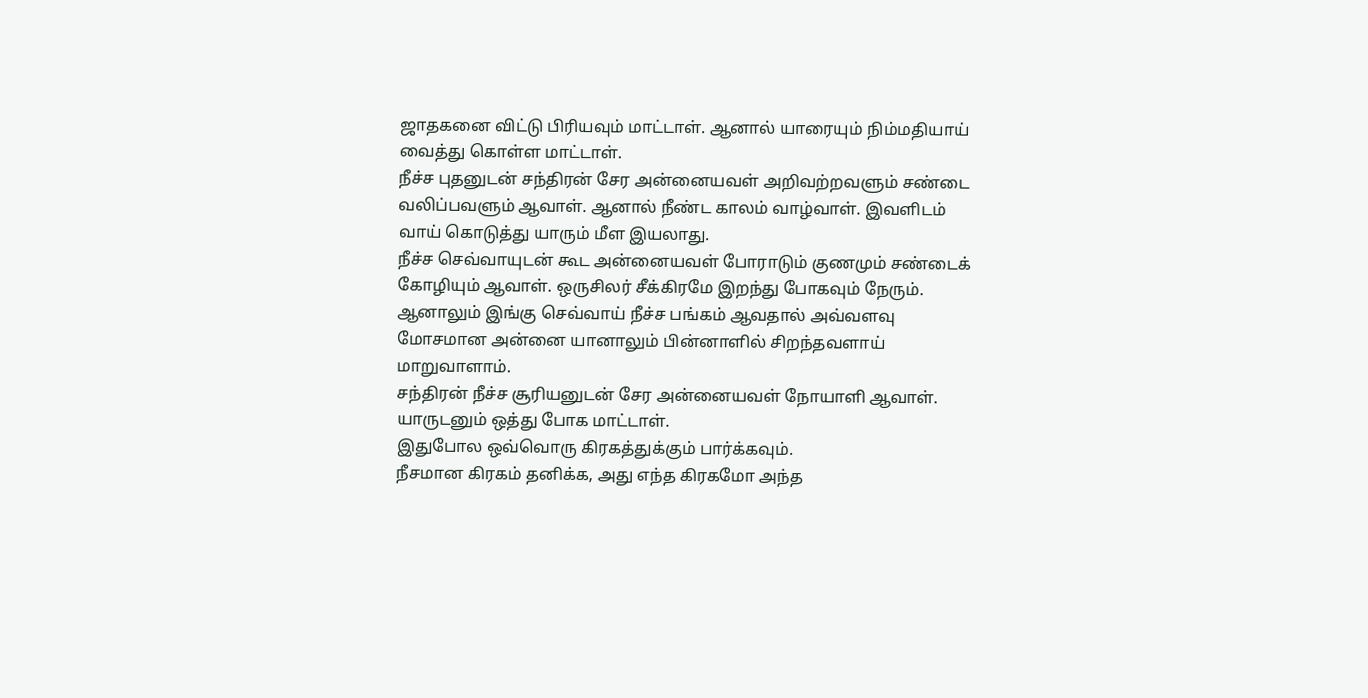ஜாதகனை விட்டு பிரியவும் மாட்டாள். ஆனால் யாரையும் நிம்மதியாய் வைத்து கொள்ள மாட்டாள்.
நீச்ச புதனுடன் சந்திரன் சேர அன்னையவள் அறிவற்றவளும் சண்டை வலிப்பவளும் ஆவாள். ஆனால் நீண்ட காலம் வாழ்வாள். இவளிடம் வாய் கொடுத்து யாரும் மீள இயலாது.
நீச்ச செவ்வாயுடன் கூட அன்னையவள் போராடும் குணமும் சண்டைக் கோழியும் ஆவாள். ஒருசிலர் சீக்கிரமே இறந்து போகவும் நேரும். ஆனாலும் இங்கு செவ்வாய் நீச்ச பங்கம் ஆவதால் அவ்வளவு மோசமான அன்னை யானாலும் பின்னாளில் சிறந்தவளாய் மாறுவாளாம்.
சந்திரன் நீச்ச சூரியனுடன் சேர அன்னையவள் நோயாளி ஆவாள். யாருடனும் ஒத்து போக மாட்டாள்.
இதுபோல ஒவ்வொரு கிரகத்துக்கும் பார்க்கவும்.
நீசமான கிரகம் தனிக்க, அது எந்த கிரகமோ அந்த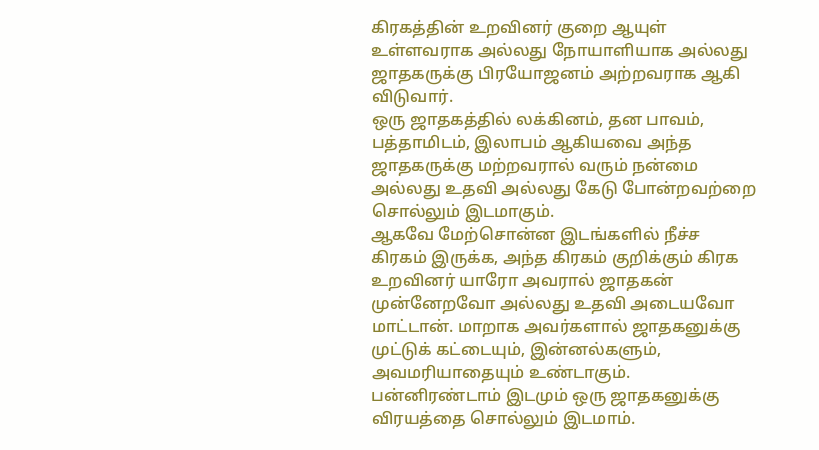கிரகத்தின் உறவினர் குறை ஆயுள் உள்ளவராக அல்லது நோயாளியாக அல்லது ஜாதகருக்கு பிரயோஜனம் அற்றவராக ஆகி விடுவார்.
ஒரு ஜாதகத்தில் லக்கினம், தன பாவம், பத்தாமிடம், இலாபம் ஆகியவை அந்த ஜாதகருக்கு மற்றவரால் வரும் நன்மை அல்லது உதவி அல்லது கேடு போன்றவற்றை சொல்லும் இடமாகும்.
ஆகவே மேற்சொன்ன இடங்களில் நீச்ச கிரகம் இருக்க, அந்த கிரகம் குறிக்கும் கிரக உறவினர் யாரோ அவரால் ஜாதகன் முன்னேறவோ அல்லது உதவி அடையவோ மாட்டான். மாறாக அவர்களால் ஜாதகனுக்கு முட்டுக் கட்டையும், இன்னல்களும், அவமரியாதையும் உண்டாகும்.
பன்னிரண்டாம் இடமும் ஒரு ஜாதகனுக்கு விரயத்தை சொல்லும் இடமாம்.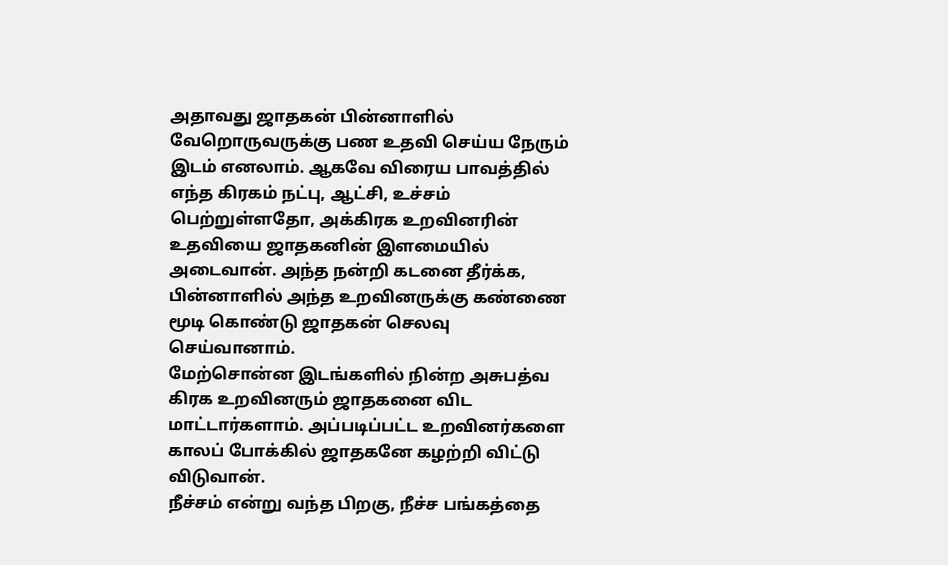அதாவது ஜாதகன் பின்னாளில் வேறொருவருக்கு பண உதவி செய்ய நேரும் இடம் எனலாம். ஆகவே விரைய பாவத்தில் எந்த கிரகம் நட்பு, ஆட்சி, உச்சம் பெற்றுள்ளதோ, அக்கிரக உறவினரின் உதவியை ஜாதகனின் இளமையில் அடைவான். அந்த நன்றி கடனை தீர்க்க, பின்னாளில் அந்த உறவினருக்கு கண்ணை மூடி கொண்டு ஜாதகன் செலவு செய்வானாம்.
மேற்சொன்ன இடங்களில் நின்ற அசுபத்வ கிரக உறவினரும் ஜாதகனை விட மாட்டார்களாம். அப்படிப்பட்ட உறவினர்களை காலப் போக்கில் ஜாதகனே கழற்றி விட்டு விடுவான்.
நீச்சம் என்று வந்த பிறகு, நீச்ச பங்கத்தை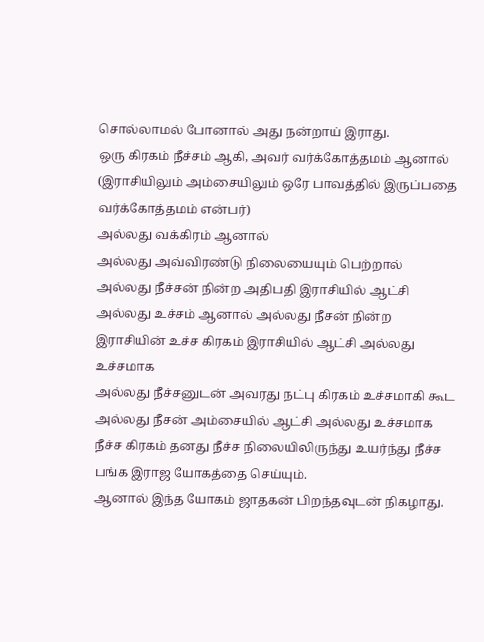சொல்லாமல் போனால் அது நன்றாய் இராது.
ஒரு கிரகம் நீச்சம் ஆகி, அவர் வர்க்கோத்தமம் ஆனால் (இராசியிலும் அம்சையிலும் ஒரே பாவத்தில் இருப்பதை வர்க்கோத்தமம் என்பர்)
அல்லது வக்கிரம் ஆனால்
அல்லது அவ்விரண்டு நிலையையும் பெற்றால்
அல்லது நீச்சன் நின்ற அதிபதி இராசியில் ஆட்சி அல்லது உச்சம் ஆனால் அல்லது நீசன் நின்ற இராசியின் உச்ச கிரகம் இராசியில் ஆட்சி அல்லது உச்சமாக
அல்லது நீச்சனுடன் அவரது நட்பு கிரகம் உச்சமாகி கூட
அல்லது நீசன் அம்சையில் ஆட்சி அல்லது உச்சமாக
நீச்ச கிரகம் தனது நீச்ச நிலையிலிருந்து உயர்ந்து நீச்ச பங்க இராஜ யோகத்தை செய்யும்.
ஆனால் இந்த யோகம் ஜாதகன் பிறந்தவுடன் நிகழாது.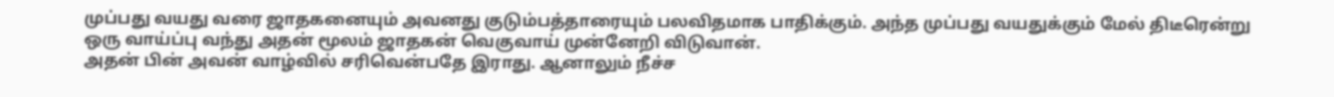முப்பது வயது வரை ஜாதகனையும் அவனது குடும்பத்தாரையும் பலவிதமாக பாதிக்கும். அந்த முப்பது வயதுக்கும் மேல் திடீரென்று ஒரு வாய்ப்பு வந்து அதன் மூலம் ஜாதகன் வெகுவாய் முன்னேறி விடுவான்.
அதன் பின் அவன் வாழ்வில் சரிவென்பதே இராது. ஆனாலும் நீச்ச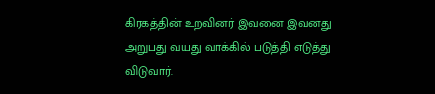கிரகத்தின் உறவினர் இவனை இவனது அறுபது வயது வாக்கில் படுத்தி எடுத்து விடுவார்.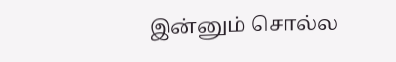இன்னும் சொல்ல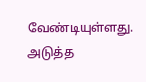வேண்டியுள்ளது.
அடுத்த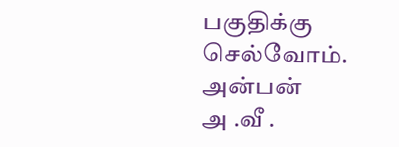பகுதிக்கு செல்வோம்.
அன்பன்
அ .வீ .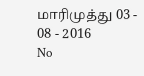மாரிமுத்து 03 - 08 - 2016
No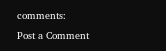comments:
Post a Comment